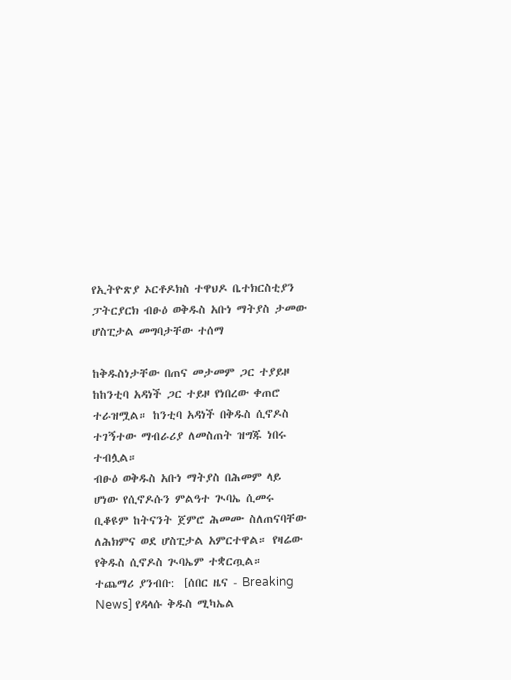የኢትዮጽያ ኦርቶዶክስ ተዋህዶ ቤተክርስቲያን ፓትርያርክ ብፁዕ ወቅዱስ አቡነ ማትያስ ታመው ሆስፒታል መግባታቸው ተሰማ

ከቅዱስነታቸው በጠና መታመም ጋር ተያይዞ ከከንቲባ አዳነች ጋር ተይዞ የነበረው ቀጠሮ ተራዝሟል። ከንቲባ አዳነች በቅዱስ ሲኖዶስ ተገኝተው ማብራሪያ ለመስጠት ዝግጁ ነበሩ ተብሏል።
ብፁዕ ወቅዱስ አቡነ ማትያስ በሕመም ላይ ሆነው የሲኖዶሱን ምልዓተ ጒባኤ ሲመሩ ቢቆዩም ከትናንት ጀምሮ ሕመሙ ስለጠናባቸው ለሕክምና ወደ ሆስፒታል አምርተዋል። የዛሬው የቅዱስ ሲኖዶስ ጒባኤም ተቋርጧል።
ተጨማሪ ያንብቡ:  [ሰበር ዜና - Breaking News] የዳላሱ ቅዱስ ሚካኤል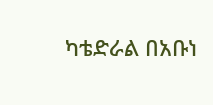ካቴድራል በአቡነ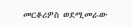መርቆሪዎስ ወደሚመራው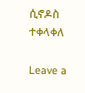ሲኖዶስ ተቀላቀለ

Leave a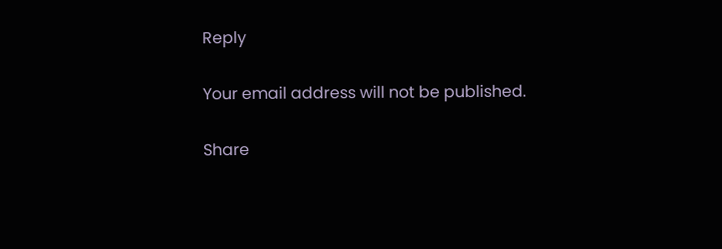Reply

Your email address will not be published.

Share